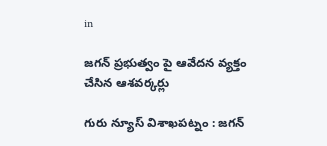in

జగన్ ప్రభుత్వం పై ఆవేదన వ్యక్తం చేసిన ఆశవర్కర్లు

గురు న్యూస్ విశాఖపట్నం : జగన్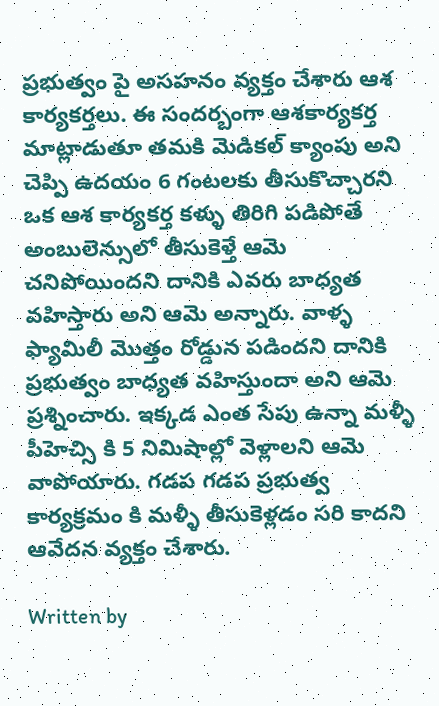ప్రభుత్వం పై అసహనం వ్యక్తం చేశారు ఆశ కార్యకర్తలు. ఈ సందర్బంగా ఆశకార్యకర్త మాట్లాడుతూ తమకి మెడికల్ క్యాంపు అని చెప్పి ఉదయం 6 గంటలకు తీసుకొచ్చారని ఒక ఆశ కార్యకర్త కళ్ళు తిరిగి పడిపోతే అంబులెన్సులో తీసుకెళ్తే ఆమె చనిపోయిందని దానికి ఎవరు బాధ్యత వహిస్తారు అని ఆమె అన్నారు. వాళ్ళ ఫ్యామిలీ మొత్తం రోడ్డున పడిందని దానికి ప్రభుత్వం బాధ్యత వహిస్తుందా అని ఆమె ప్రశ్నించారు. ఇక్కడ ఎంత సేపు ఉన్నా మళ్ళీ పీహెచ్సి కి 5 నిమిషాల్లో వెళ్లాలని ఆమె వాపోయారు. గడప గడప ప్రభుత్వ కార్యక్రమం కి మళ్ళీ తీసుకెళ్లడం సరి కాదని ఆవేదన వ్యక్తం చేశారు.

Written by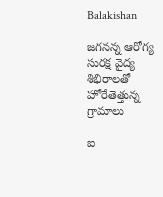Balakishan

జగనన్న ఆరోగ్య సురక్ష వైద్య శిభిరాలతో హోరేతెత్తున్న గ్రామాలు

ఐ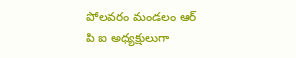పోలవరం మండలం ఆర్ పి ఐ అధ్యక్షులుగా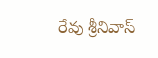రేవు శ్రీనివాస్